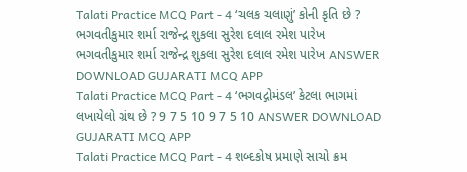Talati Practice MCQ Part - 4 ‘ચલક ચલાણું’ કોની કૃતિ છે ? ભગવતીકુમાર શર્મા રાજેન્દ્ર શુકલા સુરેશ દલાલ રમેશ પારેખ ભગવતીકુમાર શર્મા રાજેન્દ્ર શુકલા સુરેશ દલાલ રમેશ પારેખ ANSWER DOWNLOAD GUJARATI MCQ APP
Talati Practice MCQ Part - 4 ‘ભગવદ્ગોમંડલ’ કેટલા ભાગમાં લખાયેલો ગ્રંથ છે ? 9 7 5 10 9 7 5 10 ANSWER DOWNLOAD GUJARATI MCQ APP
Talati Practice MCQ Part - 4 શબ્દકોષ પ્રમાણે સાચો ક્રમ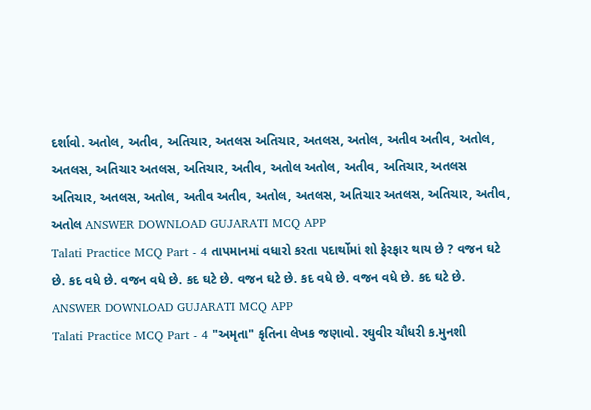દર્શાવો. અતોલ, અતીવ, અતિચાર, અતલસ અતિચાર, અતલસ, અતોલ, અતીવ અતીવ, અતોલ, અતલસ, અતિચાર અતલસ, અતિચાર, અતીવ, અતોલ અતોલ, અતીવ, અતિચાર, અતલસ અતિચાર, અતલસ, અતોલ, અતીવ અતીવ, અતોલ, અતલસ, અતિચાર અતલસ, અતિચાર, અતીવ, અતોલ ANSWER DOWNLOAD GUJARATI MCQ APP
Talati Practice MCQ Part - 4 તાપમાનમાં વધારો કરતા પદાર્થોમાં શો ફેરફાર થાય છે ? વજન ઘટે છે. કદ વધે છે. વજન વધે છે. કદ ઘટે છે. વજન ઘટે છે. કદ વધે છે. વજન વધે છે. કદ ઘટે છે. ANSWER DOWNLOAD GUJARATI MCQ APP
Talati Practice MCQ Part - 4 "અમૃતા" કૃતિના લેખક જણાવો. રઘુવીર ચૌધરી ક.મુનશી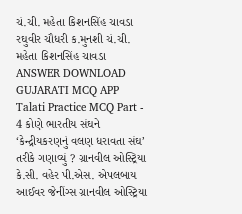ચં.ચી. મહેતા કિશનસિંહ ચાવડા રઘુવીર ચૌધરી ક.મુનશી ચં.ચી. મહેતા કિશનસિંહ ચાવડા ANSWER DOWNLOAD GUJARATI MCQ APP
Talati Practice MCQ Part - 4 કોણે ભારતીય સંઘને ‘કેન્દ્રીયકરણનું વલણ ધરાવતા સંઘ’ તરીકે ગણાવ્યું ? ગ્રાનવીલ ઓસ્ટ્રિયા કે.સી. વહેર પી.એસ. એપલબાય આઈવર જેનીંગ્સ ગ્રાનવીલ ઓસ્ટ્રિયા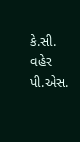કે.સી. વહેર પી.એસ.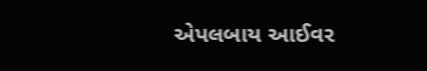એપલબાય આઈવર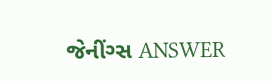જેનીંગ્સ ANSWER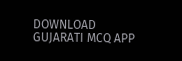DOWNLOAD GUJARATI MCQ APP